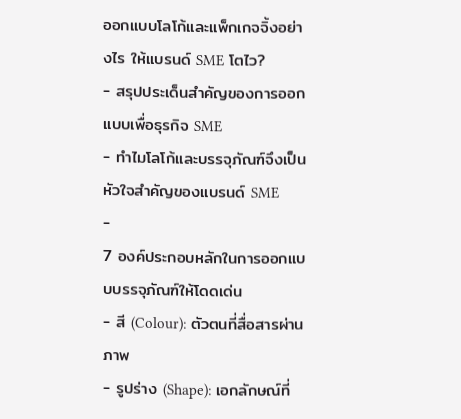ออกแบบโลโก้และแพ็กเกจจิ้งอย่างไร ให้แบรนด์ SME โตไว?
- สรุปประเด็นสำคัญของการออกแบบเพื่อธุรกิจ SME
- ทำไมโลโก้และบรรจุภัณฑ์จึงเป็นหัวใจสำคัญของแบรนด์ SME
-
7 องค์ประกอบหลักในการออกแบบบรรจุภัณฑ์ให้โดดเด่น
- สี (Colour): ตัวตนที่สื่อสารผ่านภาพ
- รูปร่าง (Shape): เอกลักษณ์ที่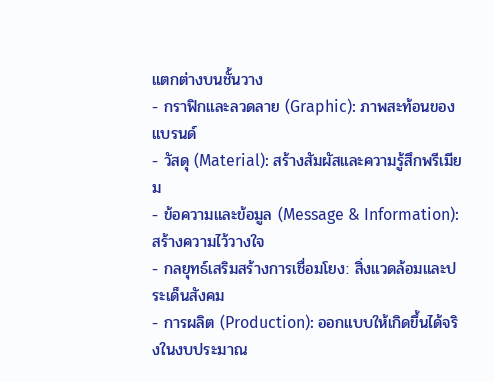แตกต่างบนชั้นวาง
- กราฟิกและลวดลาย (Graphic): ภาพสะท้อนของแบรนด์
- วัสดุ (Material): สร้างสัมผัสและความรู้สึกพรีเมียม
- ข้อความและข้อมูล (Message & Information): สร้างความไว้วางใจ
- กลยุทธ์เสริมสร้างการเชื่อมโยง: สิ่งแวดล้อมและประเด็นสังคม
- การผลิต (Production): ออกแบบให้เกิดขึ้นได้จริงในงบประมาณ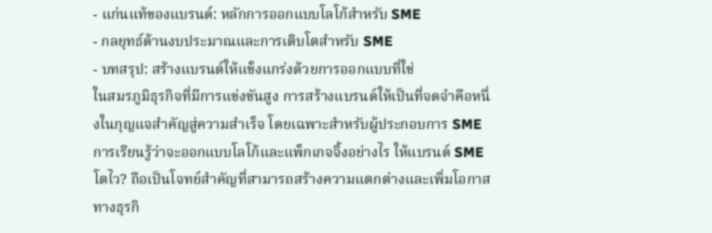- แก่นแท้ของแบรนด์: หลักการออกแบบโลโก้สำหรับ SME
- กลยุทธ์ด้านงบประมาณและการเติบโตสำหรับ SME
- บทสรุป: สร้างแบรนด์ให้แข็งแกร่งด้วยการออกแบบที่ใช่
ในสมรภูมิธุรกิจที่มีการแข่งขันสูง การสร้างแบรนด์ให้เป็นที่จดจำคือหนึ่งในกุญแจสำคัญสู่ความสำเร็จ โดยเฉพาะสำหรับผู้ประกอบการ SME การเรียนรู้ว่าจะออกแบบโลโก้และแพ็กเกจจิ้งอย่างไร ให้แบรนด์ SME โตไว? ถือเป็นโจทย์สำคัญที่สามารถสร้างความแตกต่างและเพิ่มโอกาสทางธุรกิ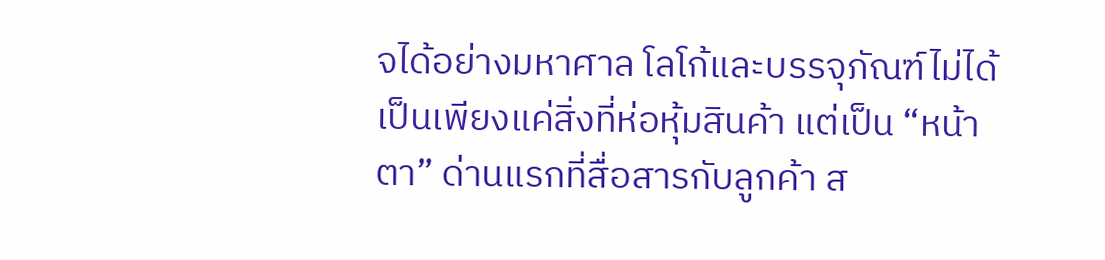จได้อย่างมหาศาล โลโก้และบรรจุภัณฑ์ไม่ได้เป็นเพียงแค่สิ่งที่ห่อหุ้มสินค้า แต่เป็น “หน้าตา” ด่านแรกที่สื่อสารกับลูกค้า ส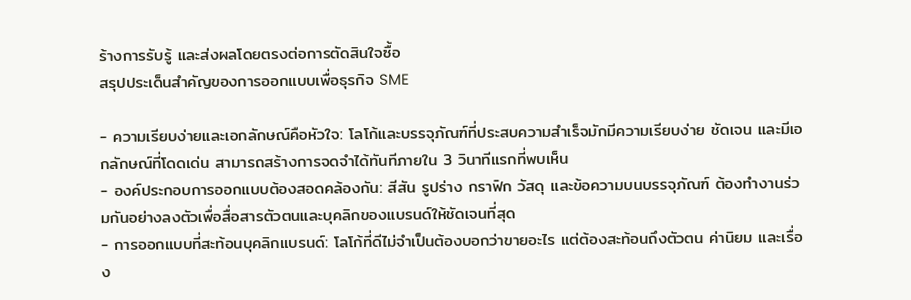ร้างการรับรู้ และส่งผลโดยตรงต่อการตัดสินใจซื้อ
สรุปประเด็นสำคัญของการออกแบบเพื่อธุรกิจ SME

- ความเรียบง่ายและเอกลักษณ์คือหัวใจ: โลโก้และบรรจุภัณฑ์ที่ประสบความสำเร็จมักมีความเรียบง่าย ชัดเจน และมีเอกลักษณ์ที่โดดเด่น สามารถสร้างการจดจำได้ทันทีภายใน 3 วินาทีแรกที่พบเห็น
- องค์ประกอบการออกแบบต้องสอดคล้องกัน: สีสัน รูปร่าง กราฟิก วัสดุ และข้อความบนบรรจุภัณฑ์ ต้องทำงานร่วมกันอย่างลงตัวเพื่อสื่อสารตัวตนและบุคลิกของแบรนด์ให้ชัดเจนที่สุด
- การออกแบบที่สะท้อนบุคลิกแบรนด์: โลโก้ที่ดีไม่จำเป็นต้องบอกว่าขายอะไร แต่ต้องสะท้อนถึงตัวตน ค่านิยม และเรื่อง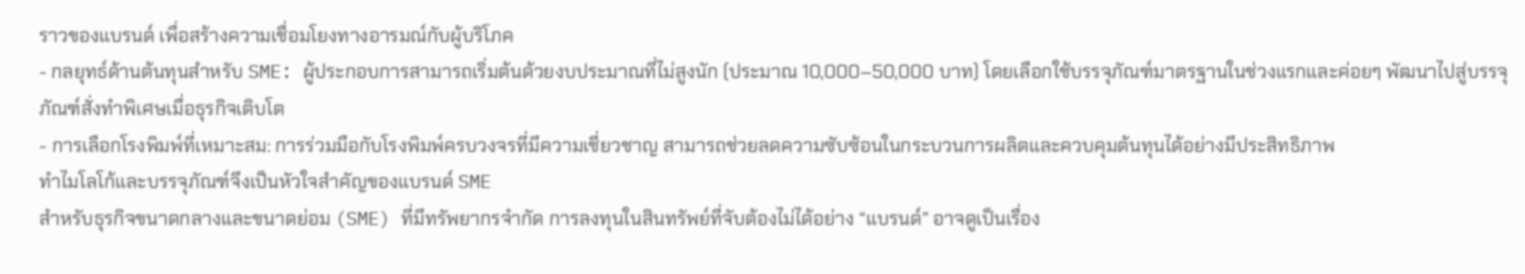ราวของแบรนด์ เพื่อสร้างความเชื่อมโยงทางอารมณ์กับผู้บริโภค
- กลยุทธ์ด้านต้นทุนสำหรับ SME: ผู้ประกอบการสามารถเริ่มต้นด้วยงบประมาณที่ไม่สูงนัก (ประมาณ 10,000–50,000 บาท) โดยเลือกใช้บรรจุภัณฑ์มาตรฐานในช่วงแรกและค่อยๆ พัฒนาไปสู่บรรจุภัณฑ์สั่งทำพิเศษเมื่อธุรกิจเติบโต
- การเลือกโรงพิมพ์ที่เหมาะสม: การร่วมมือกับโรงพิมพ์ครบวงจรที่มีความเชี่ยวชาญ สามารถช่วยลดความซับซ้อนในกระบวนการผลิตและควบคุมต้นทุนได้อย่างมีประสิทธิภาพ
ทำไมโลโก้และบรรจุภัณฑ์จึงเป็นหัวใจสำคัญของแบรนด์ SME
สำหรับธุรกิจขนาดกลางและขนาดย่อม (SME) ที่มีทรัพยากรจำกัด การลงทุนในสินทรัพย์ที่จับต้องไม่ได้อย่าง “แบรนด์” อาจดูเป็นเรื่อง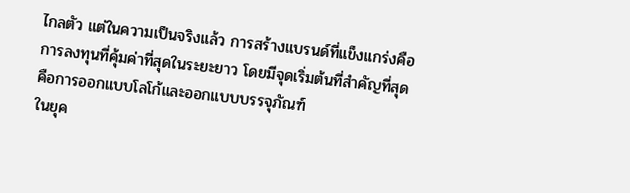ไกลตัว แต่ในความเป็นจริงแล้ว การสร้างแบรนด์ที่แข็งแกร่งคือการลงทุนที่คุ้มค่าที่สุดในระยะยาว โดยมีจุดเริ่มต้นที่สำคัญที่สุดคือการออกแบบโลโก้และออกแบบบรรจุภัณฑ์
ในยุค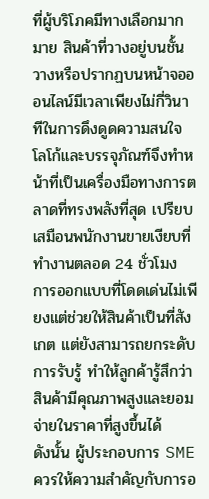ที่ผู้บริโภคมีทางเลือกมากมาย สินค้าที่วางอยู่บนชั้นวางหรือปรากฏบนหน้าจอออนไลน์มีเวลาเพียงไม่กี่วินาทีในการดึงดูดความสนใจ โลโก้และบรรจุภัณฑ์จึงทำหน้าที่เป็นเครื่องมือทางการตลาดที่ทรงพลังที่สุด เปรียบเสมือนพนักงานขายเงียบที่ทำงานตลอด 24 ชั่วโมง การออกแบบที่โดดเด่นไม่เพียงแต่ช่วยให้สินค้าเป็นที่สังเกต แต่ยังสามารถยกระดับการรับรู้ ทำให้ลูกค้ารู้สึกว่าสินค้ามีคุณภาพสูงและยอมจ่ายในราคาที่สูงขึ้นได้
ดังนั้น ผู้ประกอบการ SME ควรให้ความสำคัญกับการอ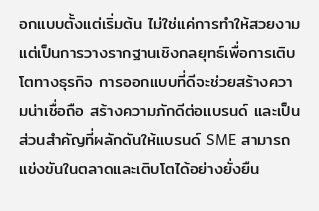อกแบบตั้งแต่เริ่มต้น ไม่ใช่แค่การทำให้สวยงาม แต่เป็นการวางรากฐานเชิงกลยุทธ์เพื่อการเติบโตทางธุรกิจ การออกแบบที่ดีจะช่วยสร้างความน่าเชื่อถือ สร้างความภักดีต่อแบรนด์ และเป็นส่วนสำคัญที่ผลักดันให้แบรนด์ SME สามารถแข่งขันในตลาดและเติบโตได้อย่างยั่งยืน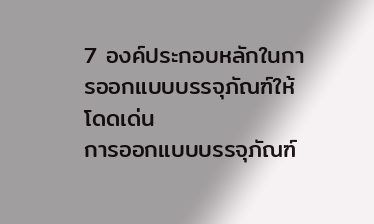7 องค์ประกอบหลักในการออกแบบบรรจุภัณฑ์ให้โดดเด่น
การออกแบบบรรจุภัณฑ์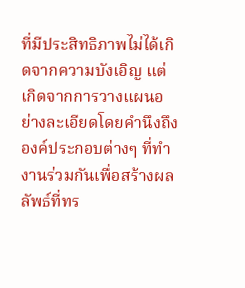ที่มีประสิทธิภาพไม่ได้เกิดจากความบังเอิญ แต่เกิดจากการวางแผนอย่างละเอียดโดยคำนึงถึงองค์ประกอบต่างๆ ที่ทำงานร่วมกันเพื่อสร้างผลลัพธ์ที่ทร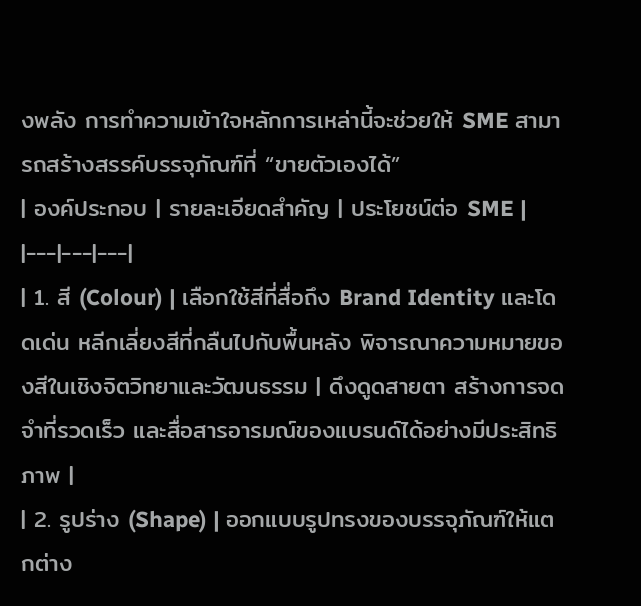งพลัง การทำความเข้าใจหลักการเหล่านี้จะช่วยให้ SME สามารถสร้างสรรค์บรรจุภัณฑ์ที่ “ขายตัวเองได้”
| องค์ประกอบ | รายละเอียดสำคัญ | ประโยชน์ต่อ SME |
|---|---|---|
| 1. สี (Colour) | เลือกใช้สีที่สื่อถึง Brand Identity และโดดเด่น หลีกเลี่ยงสีที่กลืนไปกับพื้นหลัง พิจารณาความหมายของสีในเชิงจิตวิทยาและวัฒนธรรม | ดึงดูดสายตา สร้างการจดจำที่รวดเร็ว และสื่อสารอารมณ์ของแบรนด์ได้อย่างมีประสิทธิภาพ |
| 2. รูปร่าง (Shape) | ออกแบบรูปทรงของบรรจุภัณฑ์ให้แตกต่าง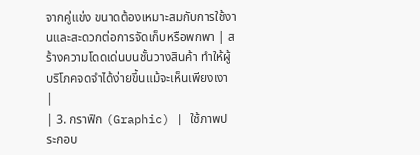จากคู่แข่ง ขนาดต้องเหมาะสมกับการใช้งานและสะดวกต่อการจัดเก็บหรือพกพา | สร้างความโดดเด่นบนชั้นวางสินค้า ทำให้ผู้บริโภคจดจำได้ง่ายขึ้นแม้จะเห็นเพียงเงา |
| 3. กราฟิก (Graphic) | ใช้ภาพประกอบ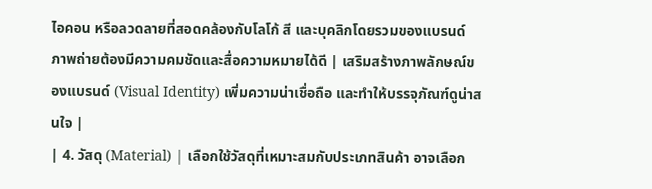ไอคอน หรือลวดลายที่สอดคล้องกับโลโก้ สี และบุคลิกโดยรวมของแบรนด์ ภาพถ่ายต้องมีความคมชัดและสื่อความหมายได้ดี | เสริมสร้างภาพลักษณ์ของแบรนด์ (Visual Identity) เพิ่มความน่าเชื่อถือ และทำให้บรรจุภัณฑ์ดูน่าสนใจ |
| 4. วัสดุ (Material) | เลือกใช้วัสดุที่เหมาะสมกับประเภทสินค้า อาจเลือก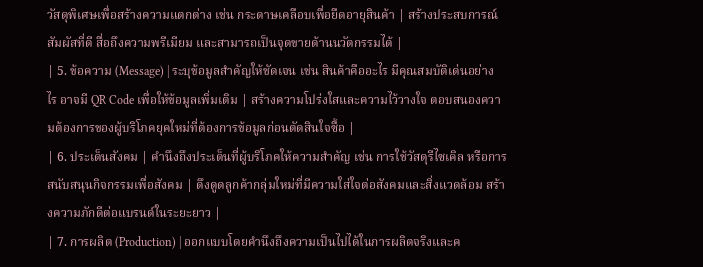วัสดุพิเศษเพื่อสร้างความแตกต่าง เช่น กระดาษเคลือบเพื่อยืดอายุสินค้า | สร้างประสบการณ์สัมผัสที่ดี สื่อถึงความพรีเมียม และสามารถเป็นจุดขายด้านนวัตกรรมได้ |
| 5. ข้อความ (Message) | ระบุข้อมูลสำคัญให้ชัดเจน เช่น สินค้าคืออะไร มีคุณสมบัติเด่นอย่างไร อาจมี QR Code เพื่อให้ข้อมูลเพิ่มเติม | สร้างความโปร่งใสและความไว้วางใจ ตอบสนองความต้องการของผู้บริโภคยุคใหม่ที่ต้องการข้อมูลก่อนตัดสินใจซื้อ |
| 6. ประเด็นสังคม | คำนึงถึงประเด็นที่ผู้บริโภคให้ความสำคัญ เช่น การใช้วัสดุรีไซเคิล หรือการสนับสนุนกิจกรรมเพื่อสังคม | ดึงดูดลูกค้ากลุ่มใหม่ที่มีความใส่ใจต่อสังคมและสิ่งแวดล้อม สร้างความภักดีต่อแบรนด์ในระยะยาว |
| 7. การผลิต (Production) | ออกแบบโดยคำนึงถึงความเป็นไปได้ในการผลิตจริงและค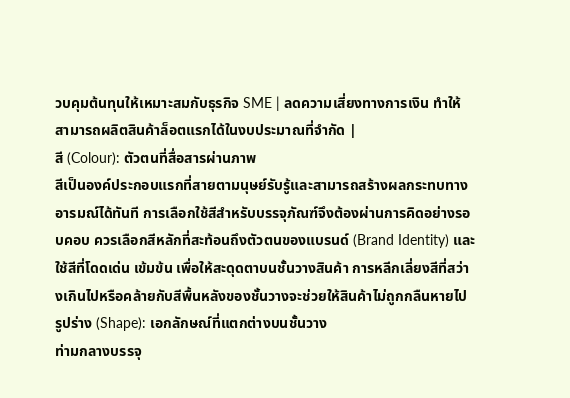วบคุมต้นทุนให้เหมาะสมกับธุรกิจ SME | ลดความเสี่ยงทางการเงิน ทำให้สามารถผลิตสินค้าล็อตแรกได้ในงบประมาณที่จำกัด |
สี (Colour): ตัวตนที่สื่อสารผ่านภาพ
สีเป็นองค์ประกอบแรกที่สายตามนุษย์รับรู้และสามารถสร้างผลกระทบทางอารมณ์ได้ทันที การเลือกใช้สีสำหรับบรรจุภัณฑ์จึงต้องผ่านการคิดอย่างรอบคอบ ควรเลือกสีหลักที่สะท้อนถึงตัวตนของแบรนด์ (Brand Identity) และใช้สีที่โดดเด่น เข้มข้น เพื่อให้สะดุดตาบนชั้นวางสินค้า การหลีกเลี่ยงสีที่สว่างเกินไปหรือคล้ายกับสีพื้นหลังของชั้นวางจะช่วยให้สินค้าไม่ถูกกลืนหายไป
รูปร่าง (Shape): เอกลักษณ์ที่แตกต่างบนชั้นวาง
ท่ามกลางบรรจุ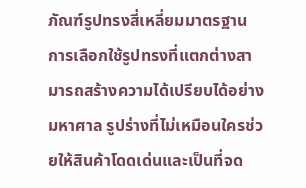ภัณฑ์รูปทรงสี่เหลี่ยมมาตรฐาน การเลือกใช้รูปทรงที่แตกต่างสามารถสร้างความได้เปรียบได้อย่างมหาศาล รูปร่างที่ไม่เหมือนใครช่วยให้สินค้าโดดเด่นและเป็นที่จด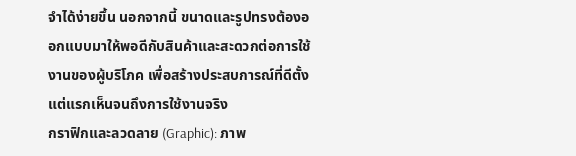จำได้ง่ายขึ้น นอกจากนี้ ขนาดและรูปทรงต้องออกแบบมาให้พอดีกับสินค้าและสะดวกต่อการใช้งานของผู้บริโภค เพื่อสร้างประสบการณ์ที่ดีตั้งแต่แรกเห็นจนถึงการใช้งานจริง
กราฟิกและลวดลาย (Graphic): ภาพ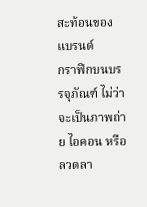สะท้อนของแบรนด์
กราฟิกบนบรรจุภัณฑ์ ไม่ว่าจะเป็นภาพถ่าย ไอคอน หรือลวดลา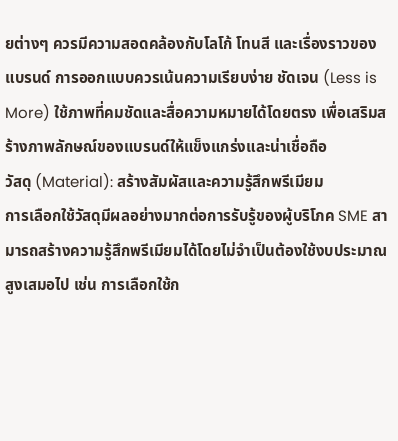ยต่างๆ ควรมีความสอดคล้องกับโลโก้ โทนสี และเรื่องราวของแบรนด์ การออกแบบควรเน้นความเรียบง่าย ชัดเจน (Less is More) ใช้ภาพที่คมชัดและสื่อความหมายได้โดยตรง เพื่อเสริมสร้างภาพลักษณ์ของแบรนด์ให้แข็งแกร่งและน่าเชื่อถือ
วัสดุ (Material): สร้างสัมผัสและความรู้สึกพรีเมียม
การเลือกใช้วัสดุมีผลอย่างมากต่อการรับรู้ของผู้บริโภค SME สามารถสร้างความรู้สึกพรีเมียมได้โดยไม่จำเป็นต้องใช้งบประมาณสูงเสมอไป เช่น การเลือกใช้ก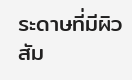ระดาษที่มีผิวสัม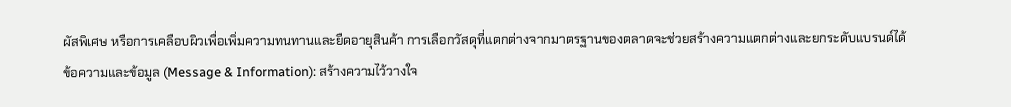ผัสพิเศษ หรือการเคลือบผิวเพื่อเพิ่มความทนทานและยืดอายุสินค้า การเลือกวัสดุที่แตกต่างจากมาตรฐานของตลาดจะช่วยสร้างความแตกต่างและยกระดับแบรนด์ได้
ข้อความและข้อมูล (Message & Information): สร้างความไว้วางใจ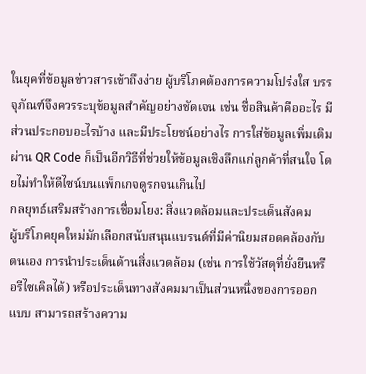ในยุคที่ข้อมูลข่าวสารเข้าถึงง่าย ผู้บริโภคต้องการความโปร่งใส บรรจุภัณฑ์จึงควรระบุข้อมูลสำคัญอย่างชัดเจน เช่น ชื่อสินค้าคืออะไร มีส่วนประกอบอะไรบ้าง และมีประโยชน์อย่างไร การใส่ข้อมูลเพิ่มเติมผ่าน QR Code ก็เป็นอีกวิธีที่ช่วยให้ข้อมูลเชิงลึกแก่ลูกค้าที่สนใจ โดยไม่ทำให้ดีไซน์บนแพ็กเกจดูรกจนเกินไป
กลยุทธ์เสริมสร้างการเชื่อมโยง: สิ่งแวดล้อมและประเด็นสังคม
ผู้บริโภคยุคใหม่มักเลือกสนับสนุนแบรนด์ที่มีค่านิยมสอดคล้องกับตนเอง การนำประเด็นด้านสิ่งแวดล้อม (เช่น การใช้วัสดุที่ยั่งยืนหรือรีไซเคิลได้) หรือประเด็นทางสังคมมาเป็นส่วนหนึ่งของการออกแบบ สามารถสร้างความ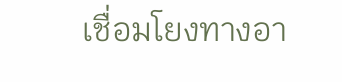เชื่อมโยงทางอา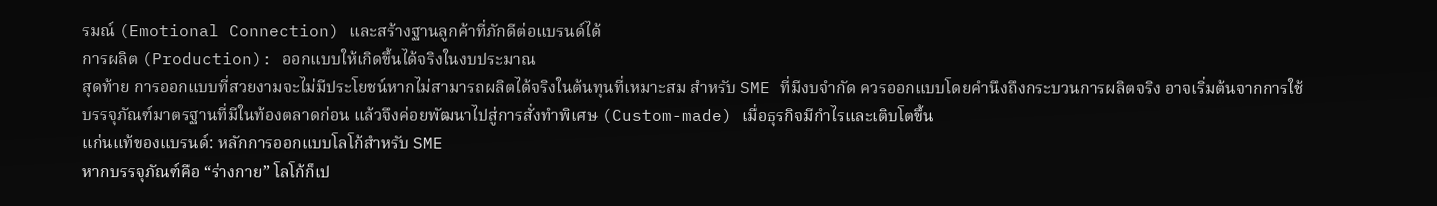รมณ์ (Emotional Connection) และสร้างฐานลูกค้าที่ภักดีต่อแบรนด์ได้
การผลิต (Production): ออกแบบให้เกิดขึ้นได้จริงในงบประมาณ
สุดท้าย การออกแบบที่สวยงามจะไม่มีประโยชน์หากไม่สามารถผลิตได้จริงในต้นทุนที่เหมาะสม สำหรับ SME ที่มีงบจำกัด ควรออกแบบโดยคำนึงถึงกระบวนการผลิตจริง อาจเริ่มต้นจากการใช้บรรจุภัณฑ์มาตรฐานที่มีในท้องตลาดก่อน แล้วจึงค่อยพัฒนาไปสู่การสั่งทำพิเศษ (Custom-made) เมื่อธุรกิจมีกำไรและเติบโตขึ้น
แก่นแท้ของแบรนด์: หลักการออกแบบโลโก้สำหรับ SME
หากบรรจุภัณฑ์คือ “ร่างกาย” โลโก้ก็เป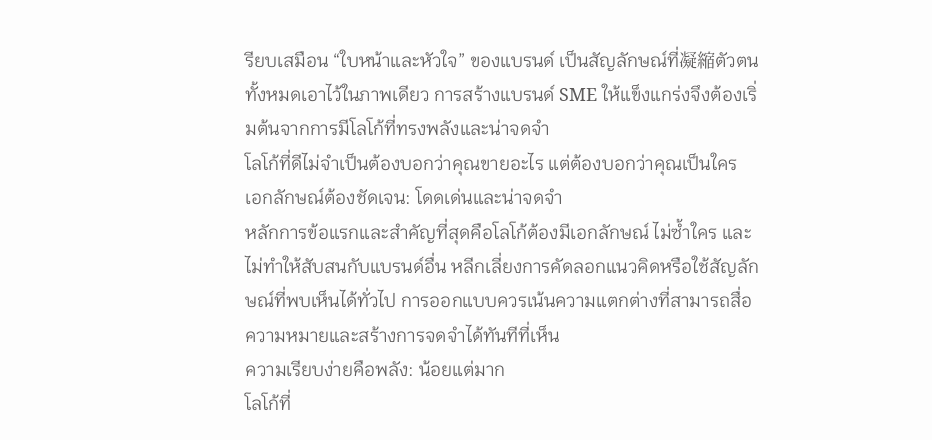รียบเสมือน “ใบหน้าและหัวใจ” ของแบรนด์ เป็นสัญลักษณ์ที่凝縮ตัวตนทั้งหมดเอาไว้ในภาพเดียว การสร้างแบรนด์ SME ให้แข็งแกร่งจึงต้องเริ่มต้นจากการมีโลโก้ที่ทรงพลังและน่าจดจำ
โลโก้ที่ดีไม่จำเป็นต้องบอกว่าคุณขายอะไร แต่ต้องบอกว่าคุณเป็นใคร
เอกลักษณ์ต้องชัดเจน: โดดเด่นและน่าจดจำ
หลักการข้อแรกและสำคัญที่สุดคือโลโก้ต้องมีเอกลักษณ์ ไม่ซ้ำใคร และไม่ทำให้สับสนกับแบรนด์อื่น หลีกเลี่ยงการคัดลอกแนวคิดหรือใช้สัญลักษณ์ที่พบเห็นได้ทั่วไป การออกแบบควรเน้นความแตกต่างที่สามารถสื่อความหมายและสร้างการจดจำได้ทันทีที่เห็น
ความเรียบง่ายคือพลัง: น้อยแต่มาก
โลโก้ที่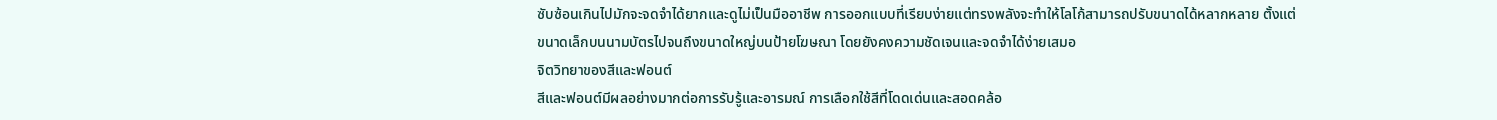ซับซ้อนเกินไปมักจะจดจำได้ยากและดูไม่เป็นมืออาชีพ การออกแบบที่เรียบง่ายแต่ทรงพลังจะทำให้โลโก้สามารถปรับขนาดได้หลากหลาย ตั้งแต่ขนาดเล็กบนนามบัตรไปจนถึงขนาดใหญ่บนป้ายโฆษณา โดยยังคงความชัดเจนและจดจำได้ง่ายเสมอ
จิตวิทยาของสีและฟอนต์
สีและฟอนต์มีผลอย่างมากต่อการรับรู้และอารมณ์ การเลือกใช้สีที่โดดเด่นและสอดคล้อ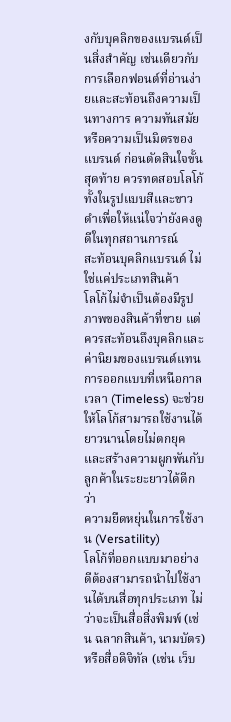งกับบุคลิกของแบรนด์เป็นสิ่งสำคัญ เช่นเดียวกับการเลือกฟอนต์ที่อ่านง่ายและสะท้อนถึงความเป็นทางการ ความทันสมัย หรือความเป็นมิตรของแบรนด์ ก่อนตัดสินใจขั้นสุดท้าย ควรทดสอบโลโก้ทั้งในรูปแบบสีและขาวดำเพื่อให้แน่ใจว่ายังคงดูดีในทุกสถานการณ์
สะท้อนบุคลิกแบรนด์ ไม่ใช่แค่ประเภทสินค้า
โลโก้ไม่จำเป็นต้องมีรูปภาพของสินค้าที่ขาย แต่ควรสะท้อนถึงบุคลิกและค่านิยมของแบรนด์แทน การออกแบบที่เหนือกาลเวลา (Timeless) จะช่วยให้โลโก้สามารถใช้งานได้ยาวนานโดยไม่ตกยุค และสร้างความผูกพันกับลูกค้าในระยะยาวได้ดีกว่า
ความยืดหยุ่นในการใช้งาน (Versatility)
โลโก้ที่ออกแบบมาอย่างดีต้องสามารถนำไปใช้งานได้บนสื่อทุกประเภท ไม่ว่าจะเป็นสื่อสิ่งพิมพ์ (เช่น ฉลากสินค้า, นามบัตร) หรือสื่อดิจิทัล (เช่น เว็บ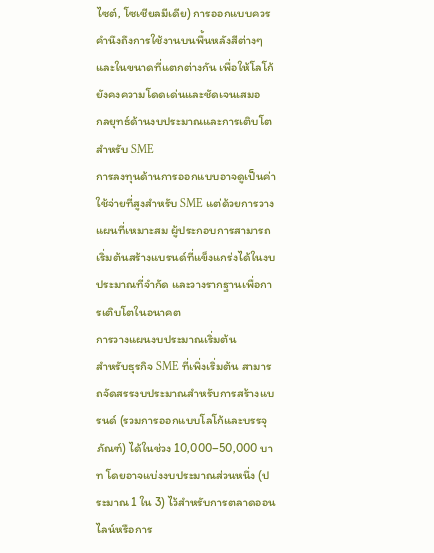ไซต์, โซเชียลมีเดีย) การออกแบบควรคำนึงถึงการใช้งานบนพื้นหลังสีต่างๆ และในขนาดที่แตกต่างกัน เพื่อให้โลโก้ยังคงความโดดเด่นและชัดเจนเสมอ
กลยุทธ์ด้านงบประมาณและการเติบโตสำหรับ SME
การลงทุนด้านการออกแบบอาจดูเป็นค่าใช้จ่ายที่สูงสำหรับ SME แต่ด้วยการวางแผนที่เหมาะสม ผู้ประกอบการสามารถเริ่มต้นสร้างแบรนด์ที่แข็งแกร่งได้ในงบประมาณที่จำกัด และวางรากฐานเพื่อการเติบโตในอนาคต
การวางแผนงบประมาณเริ่มต้น
สำหรับธุรกิจ SME ที่เพิ่งเริ่มต้น สามารถจัดสรรงบประมาณสำหรับการสร้างแบรนด์ (รวมการออกแบบโลโก้และบรรจุภัณฑ์) ได้ในช่วง 10,000–50,000 บาท โดยอาจแบ่งงบประมาณส่วนหนึ่ง (ประมาณ 1 ใน 3) ไว้สำหรับการตลาดออนไลน์หรือการ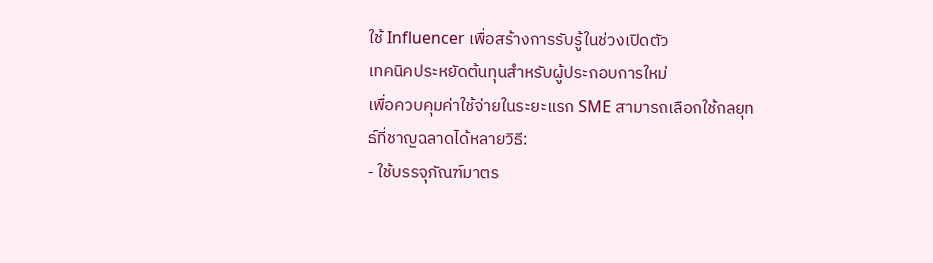ใช้ Influencer เพื่อสร้างการรับรู้ในช่วงเปิดตัว
เทคนิคประหยัดต้นทุนสำหรับผู้ประกอบการใหม่
เพื่อควบคุมค่าใช้จ่ายในระยะแรก SME สามารถเลือกใช้กลยุทธ์ที่ชาญฉลาดได้หลายวิธี:
- ใช้บรรจุภัณฑ์มาตร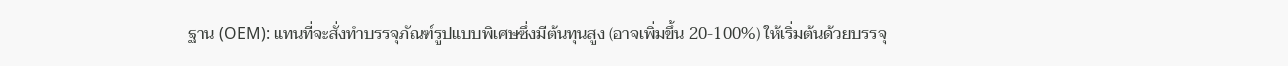ฐาน (OEM): แทนที่จะสั่งทำบรรจุภัณฑ์รูปแบบพิเศษซึ่งมีต้นทุนสูง (อาจเพิ่มขึ้น 20-100%) ให้เริ่มต้นด้วยบรรจุ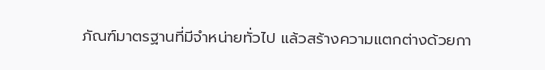ภัณฑ์มาตรฐานที่มีจำหน่ายทั่วไป แล้วสร้างความแตกต่างด้วยกา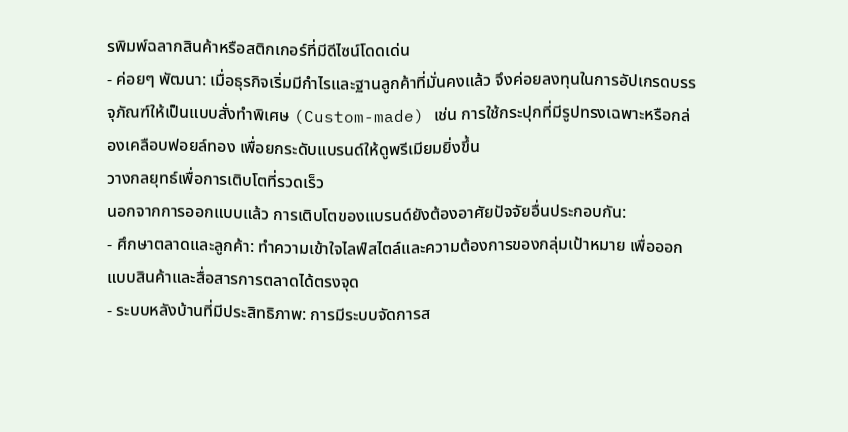รพิมพ์ฉลากสินค้าหรือสติกเกอร์ที่มีดีไซน์โดดเด่น
- ค่อยๆ พัฒนา: เมื่อธุรกิจเริ่มมีกำไรและฐานลูกค้าที่มั่นคงแล้ว จึงค่อยลงทุนในการอัปเกรดบรรจุภัณฑ์ให้เป็นแบบสั่งทำพิเศษ (Custom-made) เช่น การใช้กระปุกที่มีรูปทรงเฉพาะหรือกล่องเคลือบฟอยล์ทอง เพื่อยกระดับแบรนด์ให้ดูพรีเมียมยิ่งขึ้น
วางกลยุทธ์เพื่อการเติบโตที่รวดเร็ว
นอกจากการออกแบบแล้ว การเติบโตของแบรนด์ยังต้องอาศัยปัจจัยอื่นประกอบกัน:
- ศึกษาตลาดและลูกค้า: ทำความเข้าใจไลฟ์สไตล์และความต้องการของกลุ่มเป้าหมาย เพื่อออกแบบสินค้าและสื่อสารการตลาดได้ตรงจุด
- ระบบหลังบ้านที่มีประสิทธิภาพ: การมีระบบจัดการส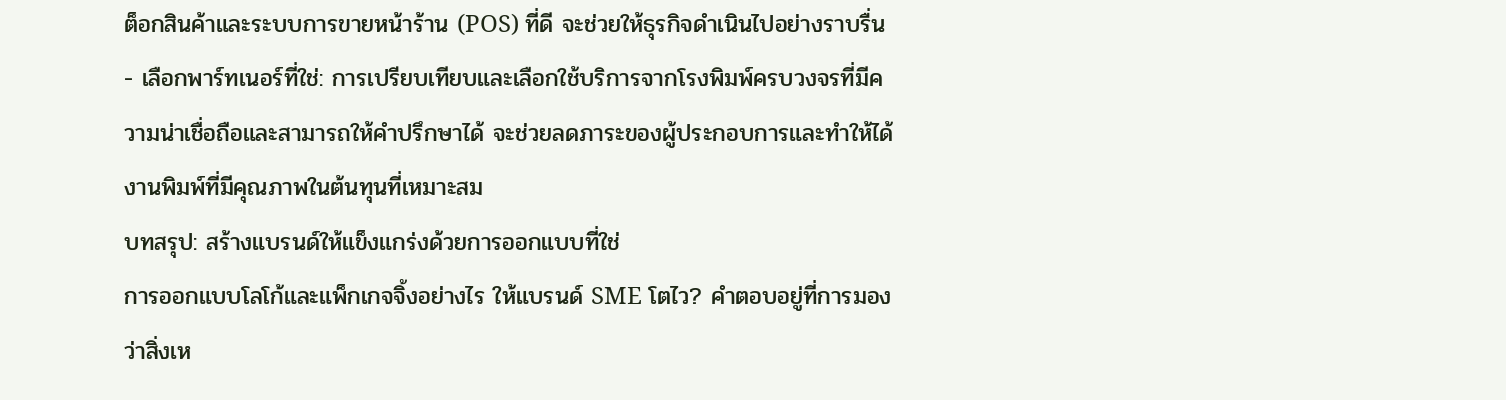ต็อกสินค้าและระบบการขายหน้าร้าน (POS) ที่ดี จะช่วยให้ธุรกิจดำเนินไปอย่างราบรื่น
- เลือกพาร์ทเนอร์ที่ใช่: การเปรียบเทียบและเลือกใช้บริการจากโรงพิมพ์ครบวงจรที่มีความน่าเชื่อถือและสามารถให้คำปรึกษาได้ จะช่วยลดภาระของผู้ประกอบการและทำให้ได้งานพิมพ์ที่มีคุณภาพในต้นทุนที่เหมาะสม
บทสรุป: สร้างแบรนด์ให้แข็งแกร่งด้วยการออกแบบที่ใช่
การออกแบบโลโก้และแพ็กเกจจิ้งอย่างไร ให้แบรนด์ SME โตไว? คำตอบอยู่ที่การมองว่าสิ่งเห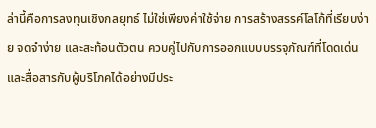ล่านี้คือการลงทุนเชิงกลยุทธ์ ไม่ใช่เพียงค่าใช้จ่าย การสร้างสรรค์โลโก้ที่เรียบง่าย จดจำง่าย และสะท้อนตัวตน ควบคู่ไปกับการออกแบบบรรจุภัณฑ์ที่โดดเด่นและสื่อสารกับผู้บริโภคได้อย่างมีประ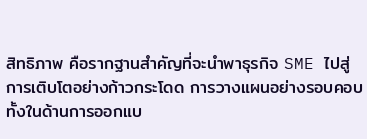สิทธิภาพ คือรากฐานสำคัญที่จะนำพาธุรกิจ SME ไปสู่การเติบโตอย่างก้าวกระโดด การวางแผนอย่างรอบคอบทั้งในด้านการออกแบ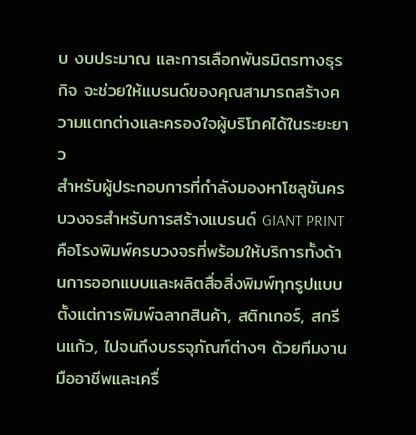บ งบประมาณ และการเลือกพันธมิตรทางธุรกิจ จะช่วยให้แบรนด์ของคุณสามารถสร้างความแตกต่างและครองใจผู้บริโภคได้ในระยะยาว
สำหรับผู้ประกอบการที่กำลังมองหาโซลูชันครบวงจรสำหรับการสร้างแบรนด์ GIANT PRINT คือโรงพิมพ์ครบวงจรที่พร้อมให้บริการทั้งด้านการออกแบบและผลิตสื่อสิ่งพิมพ์ทุกรูปแบบ ตั้งแต่การพิมพ์ฉลากสินค้า, สติกเกอร์, สกรีนแก้ว, ไปจนถึงบรรจุภัณฑ์ต่างๆ ด้วยทีมงานมืออาชีพและเครื่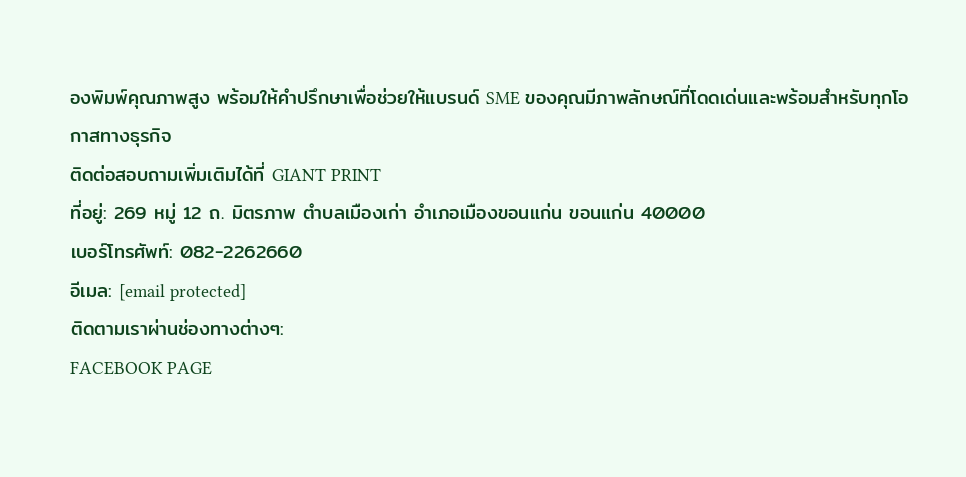องพิมพ์คุณภาพสูง พร้อมให้คำปรึกษาเพื่อช่วยให้แบรนด์ SME ของคุณมีภาพลักษณ์ที่โดดเด่นและพร้อมสำหรับทุกโอกาสทางธุรกิจ
ติดต่อสอบถามเพิ่มเติมได้ที่ GIANT PRINT
ที่อยู่: 269 หมู่ 12 ถ. มิตรภาพ ตำบลเมืองเก่า อำเภอเมืองขอนแก่น ขอนแก่น 40000
เบอร์โทรศัพท์: 082-2262660
อีเมล: [email protected]
ติดตามเราผ่านช่องทางต่างๆ:
FACEBOOK PAGE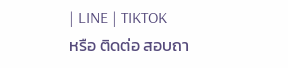| LINE | TIKTOK
หรือ ติดต่อ สอบถา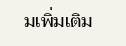มเพิ่มเติม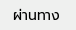ผ่านทาง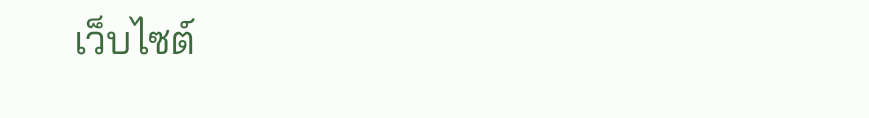เว็บไซต์